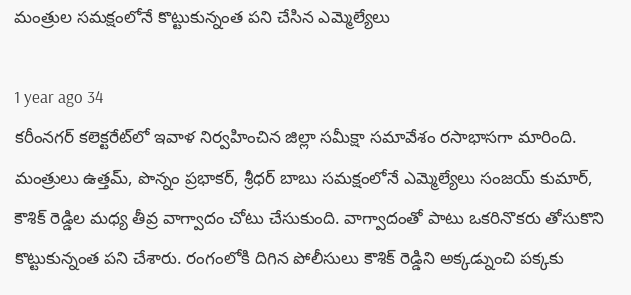మంత్రుల సమక్షంలోనే కొట్టుకున్నంత పని చేసిన ఎమ్మెల్యేలు

1 year ago 34
కరీంనగర్‌ కలెక్టరేట్‌లో ఇవాళ నిర్వహించిన జిల్లా సమీక్షా సమావేశం రసాభాసగా మారింది. మంత్రులు ఉత్తమ్‌, పొన్నం ప్రభాకర్‌, శ్రీధర్‌ బాబు సమక్షంలోనే ఎమ్మెల్యేలు సంజయ్ కుమార్, కౌశిక్ రెడ్డిల మధ్య తీవ్ర వాగ్వాదం చోటు చేసుకుంది. వాగ్వాదంతో పాటు ఒకరినొకరు తోసుకొని కొట్టుకున్నంత పని చేశారు. రంగంలోకి దిగిన పోలీసులు కౌశిక్ రెడ్డిని అక్కడ్నుంచి పక్కకు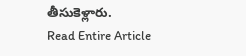తీసుకెళ్లారు.
Read Entire Article